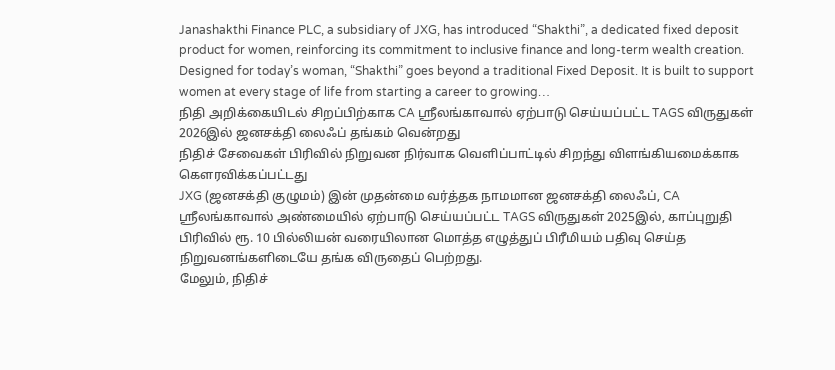Janashakthi Finance PLC, a subsidiary of JXG, has introduced “Shakthi”, a dedicated fixed deposit product for women, reinforcing its commitment to inclusive finance and long-term wealth creation. Designed for today’s woman, “Shakthi” goes beyond a traditional Fixed Deposit. It is built to support women at every stage of life from starting a career to growing…
நிதி அறிக்கையிடல் சிறப்பிற்காக CA ஸ்ரீலங்காவால் ஏற்பாடு செய்யப்பட்ட TAGS விருதுகள் 2026இல் ஜனசக்தி லைஃப் தங்கம் வென்றது
நிதிச் சேவைகள் பிரிவில் நிறுவன நிர்வாக வெளிப்பாட்டில் சிறந்து விளங்கியமைக்காக கௌரவிக்கப்பட்டது
JXG (ஜனசக்தி குழுமம்) இன் முதன்மை வர்த்தக நாமமான ஜனசக்தி லைஃப், CA ஸ்ரீலங்காவால் அண்மையில் ஏற்பாடு செய்யப்பட்ட TAGS விருதுகள் 2025இல், காப்புறுதி பிரிவில் ரூ. 10 பில்லியன் வரையிலான மொத்த எழுத்துப் பிரீமியம் பதிவு செய்த நிறுவனங்களிடையே தங்க விருதைப் பெற்றது.
மேலும், நிதிச்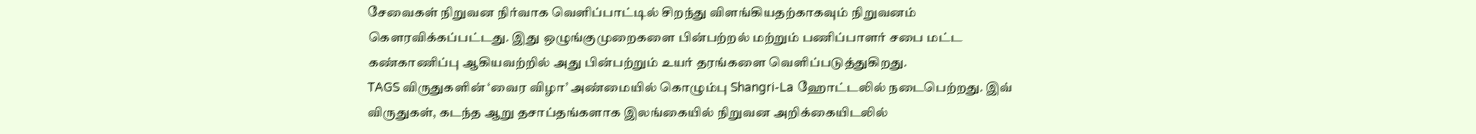சேவைகள் நிறுவன நிர்வாக வெளிப்பாட்டில் சிறந்து விளங்கியதற்காகவும் நிறுவனம் கௌரவிக்கப்பட்டது. இது ஒழுங்குமுறைகளை பின்பற்றல் மற்றும் பணிப்பாளர் சபை மட்ட கண்காணிப்பு ஆகியவற்றில் அது பின்பற்றும் உயர் தரங்களை வெளிப்படுத்துகிறது.
TAGS விருதுகளின் ‘வைர விழா’ அண்மையில் கொழும்பு Shangri-La ஹோட்டலில் நடைபெற்றது. இவ் விருதுகள், கடந்த ஆறு தசாப்தங்களாக இலங்கையில் நிறுவன அறிக்கையிடலில்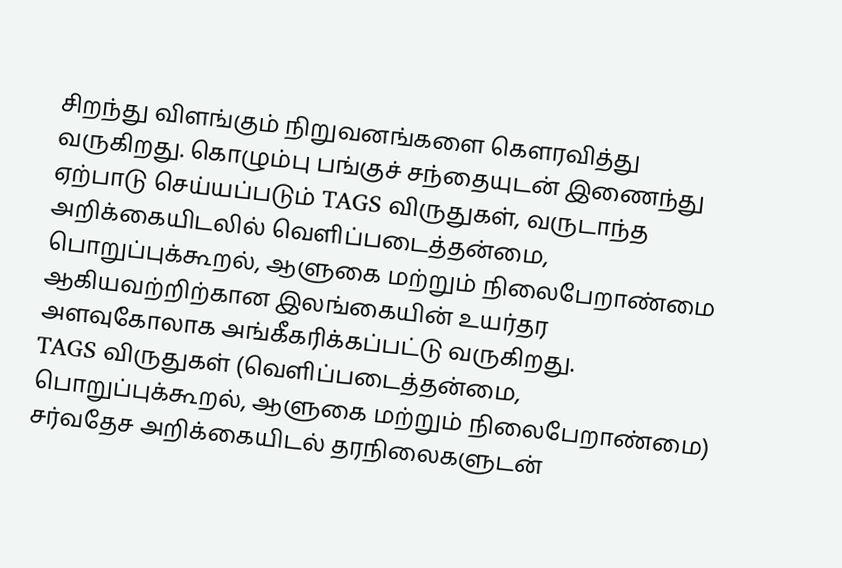சிறந்து விளங்கும் நிறுவனங்களை கௌரவித்து வருகிறது. கொழும்பு பங்குச் சந்தையுடன் இணைந்து ஏற்பாடு செய்யப்படும் TAGS விருதுகள், வருடாந்த அறிக்கையிடலில் வெளிப்படைத்தன்மை, பொறுப்புக்கூறல், ஆளுகை மற்றும் நிலைபேறாண்மை ஆகியவற்றிற்கான இலங்கையின் உயர்தர அளவுகோலாக அங்கீகரிக்கப்பட்டு வருகிறது.
TAGS விருதுகள் (வெளிப்படைத்தன்மை, பொறுப்புக்கூறல், ஆளுகை மற்றும் நிலைபேறாண்மை) சர்வதேச அறிக்கையிடல் தரநிலைகளுடன்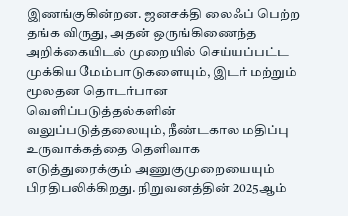இணங்குகின்றன. ஜனசக்தி லைஃப் பெற்ற தங்க விருது, அதன் ஒருங்கிணைந்த அறிக்கையிடல் முறையில் செய்யப்பட்ட முக்கிய மேம்பாடுகளையும், இடர் மற்றும் மூலதன தொடர்பான வெளிப்படுத்தல்களின் வலுப்படுத்தலையும், நீண்டகால மதிப்பு உருவாக்கத்தை தெளிவாக எடுத்துரைக்கும் அணுகுமுறையையும் பிரதிபலிக்கிறது. நிறுவனத்தின் 2025ஆம்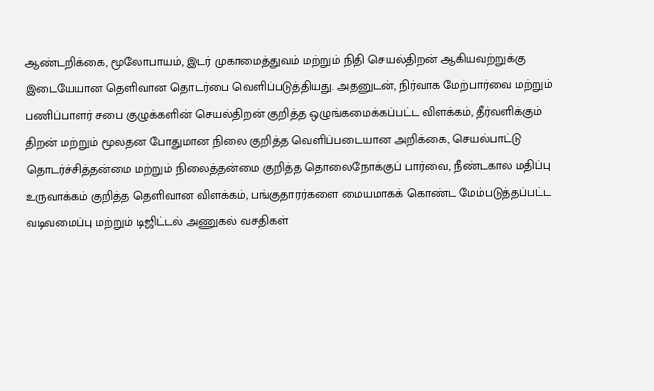ஆண்டறிக்கை, மூலோபாயம், இடர் முகாமைத்துவம் மற்றும் நிதி செயல்திறன் ஆகியவற்றுக்கு இடையேயான தெளிவான தொடர்பை வெளிப்படுத்தியது. அதனுடன், நிர்வாக மேற்பார்வை மற்றும் பணிப்பாளர் சபை குழுக்களின் செயல்திறன் குறித்த ஒழுங்கமைக்கப்பட்ட விளக்கம், தீர்வளிக்கும் திறன் மற்றும் மூலதன போதுமான நிலை குறித்த வெளிப்படையான அறிக்கை, செயல்பாட்டு தொடர்ச்சித்தன்மை மற்றும் நிலைத்தன்மை குறித்த தொலைநோக்குப் பார்வை, நீண்டகால மதிப்பு உருவாக்கம் குறித்த தெளிவான விளக்கம், பங்குதாரர்களை மையமாகக் கொண்ட மேம்படுத்தப்பட்ட வடிவமைப்பு மற்றும் டிஜிட்டல் அணுகல் வசதிகள்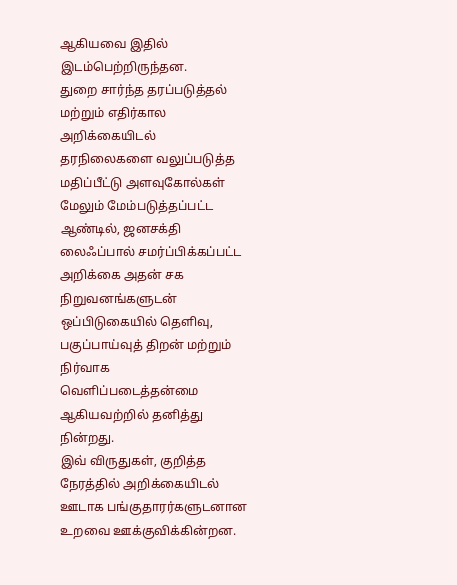ஆகியவை இதில் இடம்பெற்றிருந்தன.
துறை சார்ந்த தரப்படுத்தல் மற்றும் எதிர்கால அறிக்கையிடல் தரநிலைகளை வலுப்படுத்த மதிப்பீட்டு அளவுகோல்கள் மேலும் மேம்படுத்தப்பட்ட ஆண்டில், ஜனசக்தி லைஃப்பால் சமர்ப்பிக்கப்பட்ட அறிக்கை அதன் சக நிறுவனங்களுடன் ஒப்பிடுகையில் தெளிவு, பகுப்பாய்வுத் திறன் மற்றும் நிர்வாக வெளிப்படைத்தன்மை ஆகியவற்றில் தனித்து நின்றது.
இவ் விருதுகள், குறித்த நேரத்தில் அறிக்கையிடல் ஊடாக பங்குதாரர்களுடனான உறவை ஊக்குவிக்கின்றன.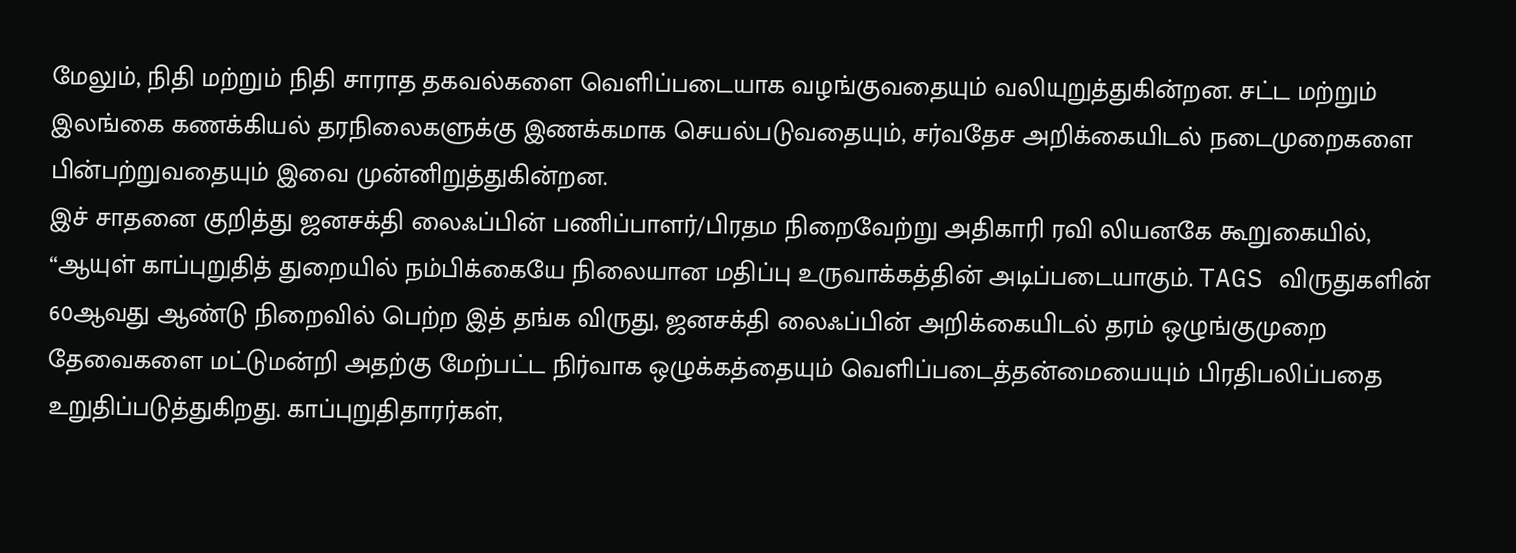மேலும், நிதி மற்றும் நிதி சாராத தகவல்களை வெளிப்படையாக வழங்குவதையும் வலியுறுத்துகின்றன. சட்ட மற்றும் இலங்கை கணக்கியல் தரநிலைகளுக்கு இணக்கமாக செயல்படுவதையும், சர்வதேச அறிக்கையிடல் நடைமுறைகளை பின்பற்றுவதையும் இவை முன்னிறுத்துகின்றன.
இச் சாதனை குறித்து ஜனசக்தி லைஃப்பின் பணிப்பாளர்/பிரதம நிறைவேற்று அதிகாரி ரவி லியனகே கூறுகையில், “ஆயுள் காப்புறுதித் துறையில் நம்பிக்கையே நிலையான மதிப்பு உருவாக்கத்தின் அடிப்படையாகும். TAGS விருதுகளின் 60ஆவது ஆண்டு நிறைவில் பெற்ற இத் தங்க விருது, ஜனசக்தி லைஃப்பின் அறிக்கையிடல் தரம் ஒழுங்குமுறை தேவைகளை மட்டுமன்றி அதற்கு மேற்பட்ட நிர்வாக ஒழுக்கத்தையும் வெளிப்படைத்தன்மையையும் பிரதிபலிப்பதை உறுதிப்படுத்துகிறது. காப்புறுதிதாரர்கள்,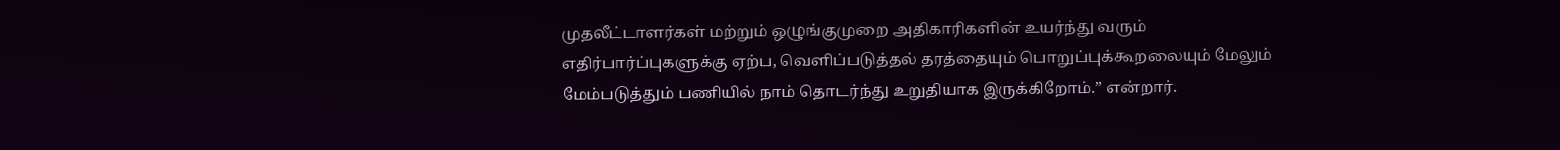முதலீட்டாளர்கள் மற்றும் ஒழுங்குமுறை அதிகாரிகளின் உயர்ந்து வரும் எதிர்பார்ப்புகளுக்கு ஏற்ப, வெளிப்படுத்தல் தரத்தையும் பொறுப்புக்கூறலையும் மேலும் மேம்படுத்தும் பணியில் நாம் தொடர்ந்து உறுதியாக இருக்கிறோம்.” என்றார்.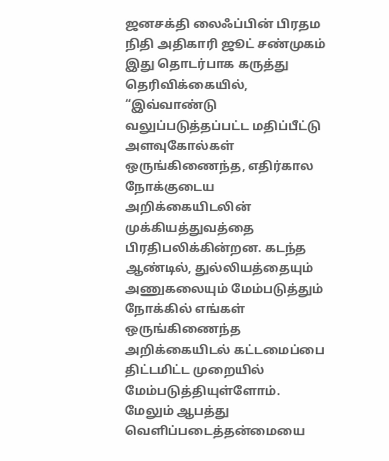ஜனசக்தி லைஃப்பின் பிரதம நிதி அதிகாரி ஜூட் சண்முகம் இது தொடர்பாக கருத்து தெரிவிக்கையில், “இவ்வாண்டு வலுப்படுத்தப்பட்ட மதிப்பீட்டு அளவுகோல்கள் ஒருங்கிணைந்த, எதிர்கால நோக்குடைய அறிக்கையிடலின் முக்கியத்துவத்தை பிரதிபலிக்கின்றன. கடந்த ஆண்டில், துல்லியத்தையும் அணுகலையும் மேம்படுத்தும் நோக்கில் எங்கள் ஒருங்கிணைந்த அறிக்கையிடல் கட்டமைப்பை திட்டமிட்ட முறையில் மேம்படுத்தியுள்ளோம். மேலும் ஆபத்து வெளிப்படைத்தன்மையை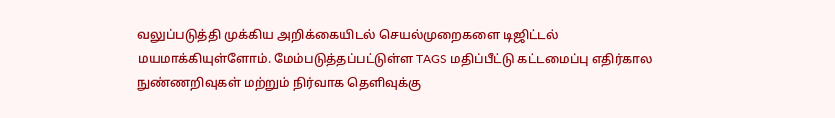வலுப்படுத்தி முக்கிய அறிக்கையிடல் செயல்முறைகளை டிஜிட்டல் மயமாக்கியுள்ளோம். மேம்படுத்தப்பட்டுள்ள TAGS மதிப்பீட்டு கட்டமைப்பு எதிர்கால நுண்ணறிவுகள் மற்றும் நிர்வாக தெளிவுக்கு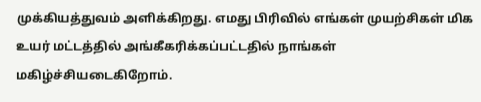முக்கியத்துவம் அளிக்கிறது. எமது பிரிவில் எங்கள் முயற்சிகள் மிக உயர் மட்டத்தில் அங்கீகரிக்கப்பட்டதில் நாங்கள் மகிழ்ச்சியடைகிறோம்.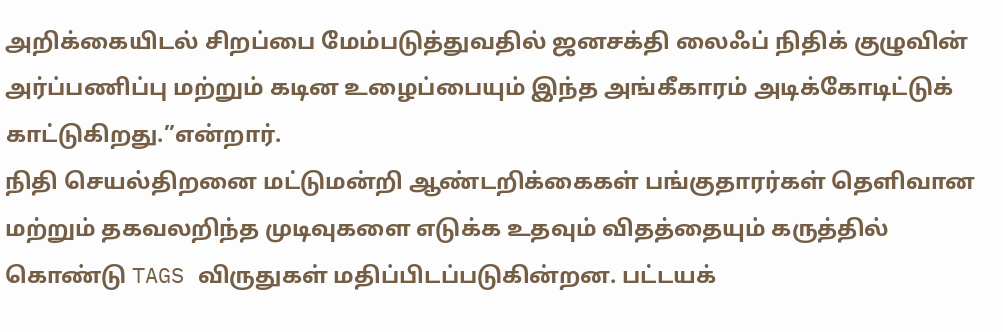அறிக்கையிடல் சிறப்பை மேம்படுத்துவதில் ஜனசக்தி லைஃப் நிதிக் குழுவின் அர்ப்பணிப்பு மற்றும் கடின உழைப்பையும் இந்த அங்கீகாரம் அடிக்கோடிட்டுக் காட்டுகிறது.”என்றார்.
நிதி செயல்திறனை மட்டுமன்றி ஆண்டறிக்கைகள் பங்குதாரர்கள் தெளிவான மற்றும் தகவலறிந்த முடிவுகளை எடுக்க உதவும் விதத்தையும் கருத்தில் கொண்டு TAGS விருதுகள் மதிப்பிடப்படுகின்றன. பட்டயக்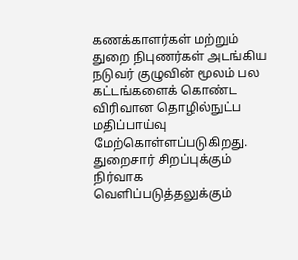கணக்காளர்கள் மற்றும் துறை நிபுணர்கள் அடங்கிய நடுவர் குழுவின் மூலம் பல கட்டங்களைக் கொண்ட விரிவான தொழில்நுட்ப மதிப்பாய்வு மேற்கொள்ளப்படுகிறது.
துறைசார் சிறப்புக்கும் நிர்வாக வெளிப்படுத்தலுக்கும்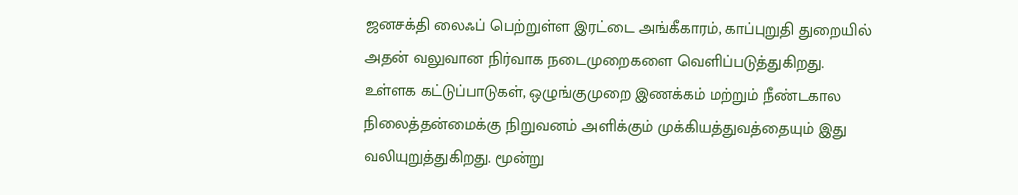ஜனசக்தி லைஃப் பெற்றுள்ள இரட்டை அங்கீகாரம், காப்புறுதி துறையில் அதன் வலுவான நிர்வாக நடைமுறைகளை வெளிப்படுத்துகிறது. உள்ளக கட்டுப்பாடுகள், ஒழுங்குமுறை இணக்கம் மற்றும் நீண்டகால நிலைத்தன்மைக்கு நிறுவனம் அளிக்கும் முக்கியத்துவத்தையும் இது வலியுறுத்துகிறது. மூன்று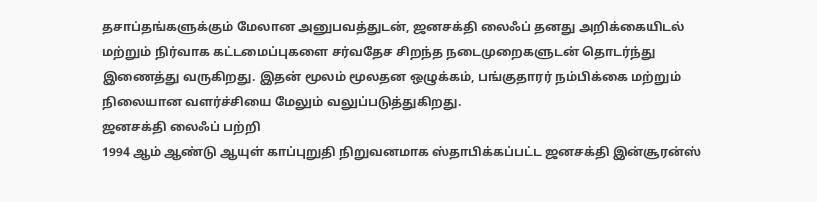தசாப்தங்களுக்கும் மேலான அனுபவத்துடன், ஜனசக்தி லைஃப் தனது அறிக்கையிடல் மற்றும் நிர்வாக கட்டமைப்புகளை சர்வதேச சிறந்த நடைமுறைகளுடன் தொடர்ந்து இணைத்து வருகிறது. இதன் மூலம் மூலதன ஒழுக்கம், பங்குதாரர் நம்பிக்கை மற்றும் நிலையான வளர்ச்சியை மேலும் வலுப்படுத்துகிறது.
ஜனசக்தி லைஃப் பற்றி
1994 ஆம் ஆண்டு ஆயுள் காப்புறுதி நிறுவனமாக ஸ்தாபிக்கப்பட்ட ஜனசக்தி இன்சூரன்ஸ்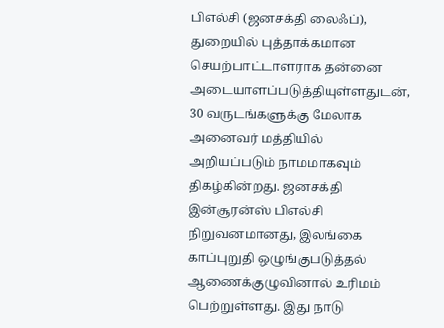பிஎல்சி (ஜனசக்தி லைஃப்), துறையில் புத்தாக்கமான செயற்பாட்டாளராக தன்னை அடையாளப்படுத்தியுள்ளதுடன், 30 வருடங்களுக்கு மேலாக அனைவர் மத்தியில் அறியப்படும் நாமமாகவும் திகழ்கின்றது. ஜனசக்தி இன்சூரன்ஸ் பிஎல்சி நிறுவனமானது, இலங்கை காப்புறுதி ஒழுங்குபடுத்தல் ஆணைக்குழுவினால் உரிமம் பெற்றுள்ளது. இது நாடு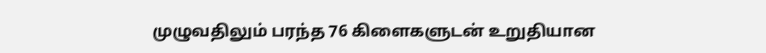முழுவதிலும் பரந்த 76 கிளைகளுடன் உறுதியான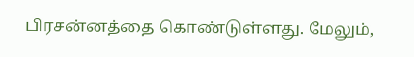பிரசன்னத்தை கொண்டுள்ளது. மேலும்,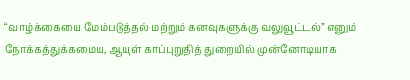“வாழ்க்கையை மேம்படுத்தல் மற்றும் கனவுகளுக்கு வலுவூட்டல்” எனும் நோக்கத்துக்கமைய, ஆயுள் காப்புறுதித் துறையில் முன்னோடியாக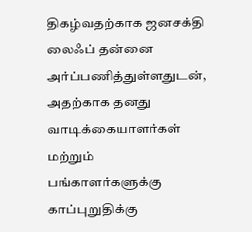திகழ்வதற்காக ஜனசக்தி லைஃப் தன்னை அர்ப்பணித்துள்ளதுடன், அதற்காக தனது வாடிக்கையாளர்கள் மற்றும் பங்காளர்களுக்கு காப்புறுதிக்கு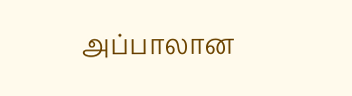அப்பாலான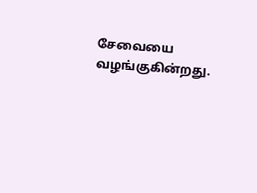சேவையை வழங்குகின்றது.